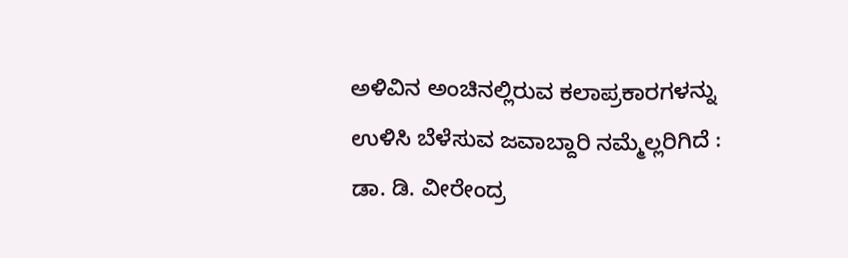ಅಳಿವಿನ ಅಂಚಿನಲ್ಲಿರುವ ಕಲಾಪ್ರಕಾರಗಳನ್ನು ಉಳಿಸಿ ಬೆಳೆಸುವ ಜವಾಬ್ದಾರಿ ನಮ್ಮೆಲ್ಲರಿಗಿದೆ : ಡಾ. ಡಿ. ವೀರೇಂದ್ರ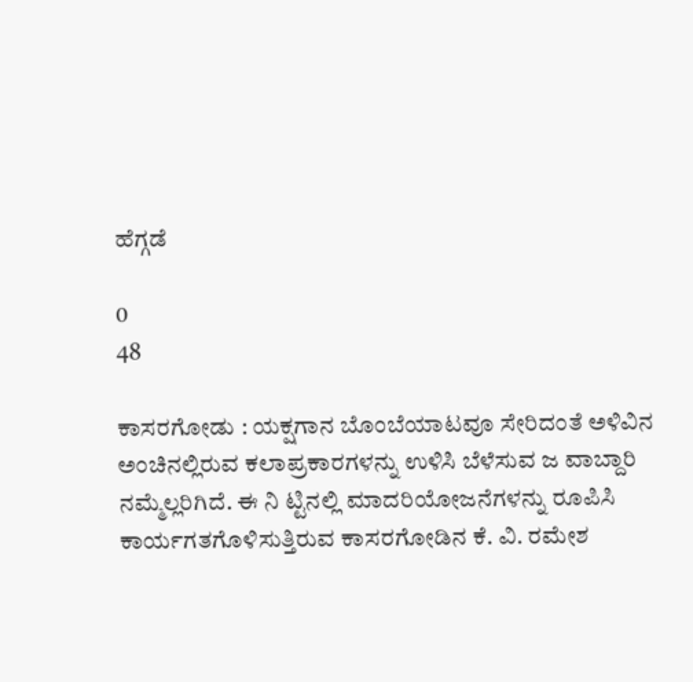ಹೆಗ್ಗಡೆ

0
48

ಕಾಸರಗೋಡು : ಯಕ್ಷಗಾನ ಬೊಂಬೆಯಾಟವೂ ಸೇರಿದಂತೆ ಅಳಿವಿನ ಅಂಚಿನಲ್ಲಿರುವ ಕಲಾಪ್ರಕಾರಗಳನ್ನು ಉಳಿಸಿ ಬೆಳೆಸುವ ಜ ವಾಬ್ದಾರಿ ನಮ್ಮೆಲ್ಲರಿಗಿದೆ. ಈ ನಿ ಟ್ಟಿನಲ್ಲಿ ಮಾದರಿಯೋಜನೆಗಳನ್ನು ರೂಪಿಸಿ ಕಾರ್ಯಗತಗೊಳಿಸುತ್ತಿರುವ ಕಾಸರಗೋಡಿನ ಕೆ. ವಿ. ರಮೇಶ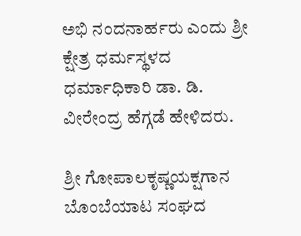ಅಭಿ ನಂದನಾರ್ಹರು ಎಂದು ಶ್ರೀ ಕ್ಷೇತ್ರ ಧರ್ಮಸ್ಥಳದ ಧರ್ಮಾಧಿಕಾರಿ ಡಾ. ಡಿ. ವೀರೇಂದ್ರ ಹೆಗ್ಗಡೆ ಹೇಳಿದರು.

ಶ್ರೀ ಗೋಪಾಲಕೃಷ್ಣಯಕ್ಷಗಾನ ಬೊಂಬೆಯಾಟ ಸಂಘದ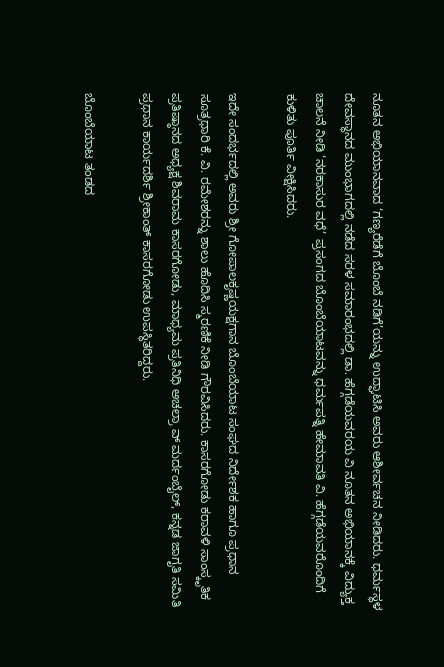ನೂತನ ಅಭಿಯಾನವಾದ ‘ಗಣ್ಯರೆಡೆಗೆ ಬೊಂಬೆ ನಡಿಗೆ’ಯನ್ನು ಉದ್ಘಾಟಿಸಿ ಅವರು ಆಶೀರ್ವಚನ ನೀಡಿದರು. ಧರ್ಮಸ್ಥಳ ದೇವಸ್ಥಾನದ ಮುಂಭಾಗದಲ್ಲಿ ನಡೆದ ಸರಳ ಸಮಾರಂಭದಲ್ಲಿ ಡಾ. ಹೆಗ್ಗಡೆಯವರಯ ವಿ ನೂತನ ಅಭಿಯಾನಕ್ಕೆ ವಿದ್ಯುಕ್ತ ಚಾಲನೆ ನೀಡಿ ‘ನರಕಾಸುರ ವಧೆ’ ಪ್ರಸಂಗದ ಬೊಂಬೆಯಾಟವನ್ನು ಧರ್ಮಪತ್ನಿ ಹೇಮಾವತಿ ವಿ. ಹೆಗ್ಗಡೆಯವರೊಂದಿಗೆ ಕುಳಿತು ಪೂರ್ತಿ ವೀಕ್ಷಿಸಿದರು.

ಇದೇ ಸಂದರ್ಭದಲ್ಲಿ ಅವರು ಶ್ರೀ ಗೋಪಾಲಕೃಷ್ಣಯಕ್ಷಗಾನ ಬೊಂಬೆಯಾಟ ಸಂಘದ ನಿರ್ದೇಶಕ ಹಾಗೂ ಪ್ರಧಾನ ಸೂತ್ರಧಾರಿ ಕೆ. ವಿ. ರಮೇಶರನ್ನು ಶಾಲು ಹೊದಿಸಿ ಸ್ಮರಣಿಕೆ ನೀಡಿ ಗೌರವಿಸಿದರು. ಕಾಸರಗೋಡು ಕರಾವಳಿ ಸಾಂಸ್ಕೃತಿಕ ಪ್ರತಿಷ್ಠಾನದ ಅಧ್ಯಕ್ಷ ಶಿವರಾಮ ಕಾಸರಗೋಡು, ಮಾಧ್ಯಮ ಪ್ರತಿನಿಧಿ ಅಚಲ್ರಾ ವ್ ಮರ್ದಂಬೈಲ್, ಕನ್ನಡ ಜಾಗೃತಿ ಸಮಿತಿ ಪ್ರಧಾನ ಕಾರ್ಯದರ್ಶಿ ಶ್ರೀಕಾಂತ್ ಕಾಸರಗೋಡು ಉಪಸ್ಥಿತರಿದ್ದರು.

ಬೊಂಬೆಯಾಟ ತಂಡದ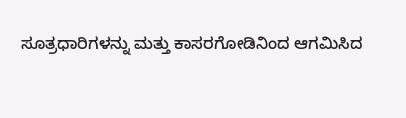ಸೂತ್ರಧಾರಿಗಳನ್ನು ಮತ್ತು ಕಾಸರಗೋಡಿನಿಂದ ಆಗಮಿಸಿದ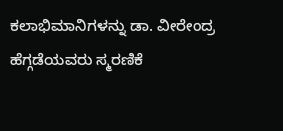ಕಲಾಭಿಮಾನಿಗಳನ್ನು ಡಾ. ವೀರೇಂದ್ರ ಹೆಗ್ಗಡೆಯವರು ಸ್ಮರಣಿಕೆ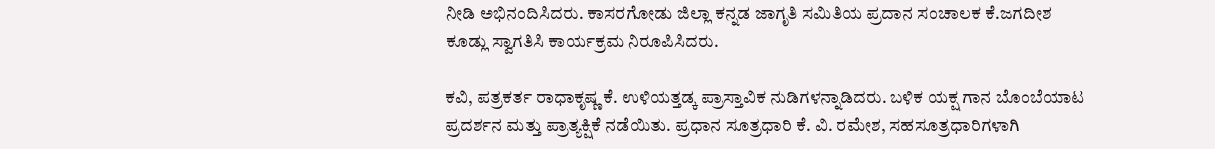ನೀಡಿ ಅಭಿನಂದಿಸಿದರು. ಕಾಸರಗೋಡು ಜಿಲ್ಲಾ ಕನ್ನಡ ಜಾಗೃತಿ ಸಮಿತಿಯ ಪ್ರದಾನ ಸಂಚಾಲಕ ಕೆ.ಜಗದೀಶ ಕೂಡ್ಲು ಸ್ವಾಗತಿಸಿ ಕಾರ್ಯಕ್ರಮ ನಿರೂಪಿಸಿದರು.

ಕವಿ, ಪತ್ರಕರ್ತ ರಾಧಾಕೃಷ್ಣ ಕೆ. ಉಳಿಯತ್ತಡ್ಕ ಪ್ರಾಸ್ತಾವಿಕ ನುಡಿಗಳನ್ನಾಡಿದರು. ಬಳಿಕ ಯಕ್ಷ ಗಾನ ಬೊಂಬೆಯಾಟ ಪ್ರದರ್ಶನ ಮತ್ತು ಪ್ರಾತ್ಯಕ್ಷಿಕೆ ನಡೆಯಿತು. ಪ್ರಧಾನ ಸೂತ್ರಧಾರಿ ಕೆ. ವಿ. ರಮೇಶ, ಸಹಸೂತ್ರಧಾರಿಗಳಾಗಿ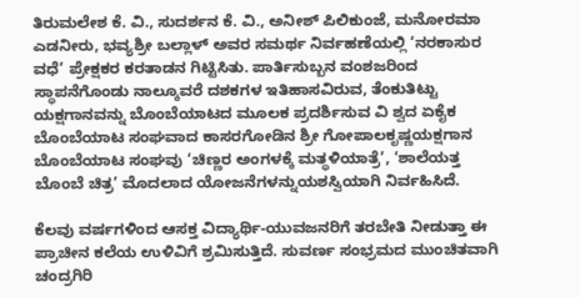ತಿರುಮಲೇಶ ಕೆ. ವಿ., ಸುದರ್ಶನ ಕೆ. ವಿ., ಅನೀಶ್ ಪಿಲಿಕುಂಜೆ, ಮನೋರಮಾ ಎಡನೀರು, ಭವ್ಯಶ್ರೀ ಬಲ್ಲಾಳ್ ಅವರ ಸಮರ್ಥ ನಿರ್ವಹಣೆಯಲ್ಲಿ ‘ನರಕಾಸುರ ವಧೆ’ ಪ್ರೇಕ್ಷಕರ ಕರತಾಡನ ಗಿಟ್ಟಿಸಿತು. ಪಾರ್ತಿಸುಬ್ಬನ ವಂಶಜರಿಂದ ಸ್ಥಾಪನೆಗೊಂಡು ನಾಲ್ಕೂವರೆ ದಶಕಗಳ ಇತಿಹಾಸವಿರುವ, ತೆಂಕುತಿಟ್ಟು ಯಕ್ಷಗಾನವನ್ನು ಬೊಂಬೆಯಾಟದ ಮೂಲಕ ಪ್ರದರ್ಶಿಸುವ ವಿ ಶ್ವದ ಏಕೈಕ ಬೊಂಬೆಯಾಟ ಸಂಘವಾದ ಕಾಸರಗೋಡಿನ ಶ್ರೀ ಗೋಪಾಲಕೃಷ್ಣಯಕ್ಷಗಾನ ಬೊಂಬೆಯಾಟ ಸಂಘವು ‘ಚಿಣ್ಣರ ಅಂಗಳಕ್ಕೆ ಮತ್ಥಳಿಯಾತ್ರೆ’, ‘ಶಾಲೆಯತ್ತ ಬೊಂಬೆ ಚಿತ್ರ’ ಮೊದಲಾದ ಯೋಜನೆಗಳನ್ನುಯಶಸ್ವಿಯಾಗಿ ನಿರ್ವಹಿಸಿದೆ.

ಕೆಲವು ವರ್ಷಗಳಿಂದ ಆಸಕ್ತ ವಿದ್ಯಾರ್ಥಿ-ಯುವಜನರಿಗೆ ತರಬೇತಿ ನೀಡುತ್ತಾ ಈ ಪ್ರಾಚೀನ ಕಲೆಯ ಉಳಿವಿಗೆ ಶ್ರಮಿಸುತ್ತಿದೆ. ಸುವರ್ಣ ಸಂಭ್ರಮದ ಮುಂಚಿತವಾಗಿ ಚಂದ್ರಗಿರಿ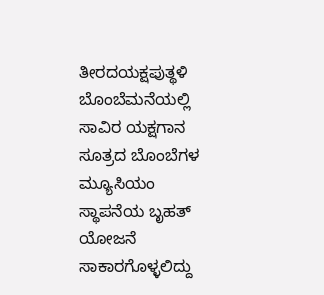ತೀರದಯಕ್ಷಪುತ್ಥಳಿ ಬೊಂಬೆಮನೆಯಲ್ಲಿ ಸಾವಿರ ಯಕ್ಷಗಾನ ಸೂತ್ರದ ಬೊಂಬೆಗಳ ಮ್ಯೂಸಿಯಂ ಸ್ಥಾಪನೆಯ ಬೃಹತ್‌ ಯೋಜನೆ ಸಾಕಾರಗೊಳ್ಳಲಿದ್ದು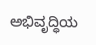ಅಭಿವೃದ್ಧಿಯ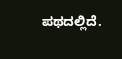ಪಥದಲ್ಲಿದೆ.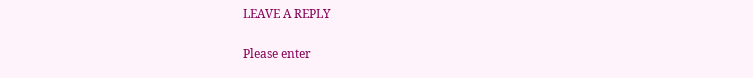LEAVE A REPLY

Please enter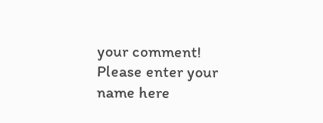your comment!
Please enter your name here